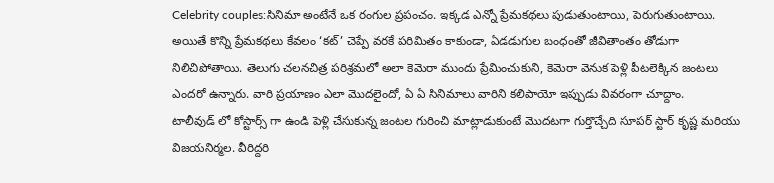Celebrity couples:సినిమా అంటేనే ఒక రంగుల ప్రపంచం. ఇక్కడ ఎన్నో ప్రేమకథలు పుడుతుంటాయి, పెరుగుతుంటాయి. అయితే కొన్ని ప్రేమకథలు కేవలం ‘కట్’ చెప్పే వరకే పరిమితం కాకుండా, ఏడడుగుల బంధంతో జీవితాంతం తోడుగా నిలిచిపోతాయి. తెలుగు చలనచిత్ర పరిశ్రమలో అలా కెమెరా ముందు ప్రేమించుకుని, కెమెరా వెనుక పెళ్లి పీటలెక్కిన జంటలు ఎందరో ఉన్నారు. వారి ప్రయాణం ఎలా మొదలైందో, ఏ ఏ సినిమాలు వారిని కలిపాయో ఇప్పుడు వివరంగా చూద్దాం.
టాలీవుడ్ లో కోస్టార్స్ గా ఉండి పెళ్లి చేసుకున్న జంటల గురించి మాట్లాడుకుంటే మొదటగా గుర్తొచ్చేది సూపర్ స్టార్ కృష్ణ మరియు విజయనిర్మల. వీరిద్దరి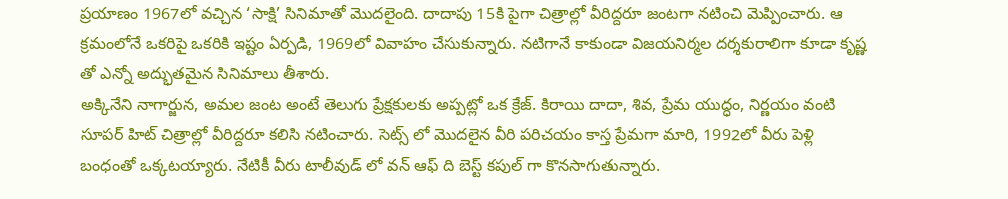ప్రయాణం 1967లో వచ్చిన ‘సాక్షి’ సినిమాతో మొదలైంది. దాదాపు 15కి పైగా చిత్రాల్లో వీరిద్దరూ జంటగా నటించి మెప్పించారు. ఆ క్రమంలోనే ఒకరిపై ఒకరికి ఇష్టం ఏర్పడి, 1969లో వివాహం చేసుకున్నారు. నటిగానే కాకుండా విజయనిర్మల దర్శకురాలిగా కూడా కృష్ణ తో ఎన్నో అద్భుతమైన సినిమాలు తీశారు.
అక్కినేని నాగార్జున, అమల జంట అంటే తెలుగు ప్రేక్షకులకు అప్పట్లో ఒక క్రేజ్. కిరాయి దాదా, శివ, ప్రేమ యుద్ధం, నిర్ణయం వంటి సూపర్ హిట్ చిత్రాల్లో వీరిద్దరూ కలిసి నటించారు. సెట్స్ లో మొదలైన వీరి పరిచయం కాస్త ప్రేమగా మారి, 1992లో వీరు పెళ్లి బంధంతో ఒక్కటయ్యారు. నేటికీ వీరు టాలీవుడ్ లో వన్ ఆఫ్ ది బెస్ట్ కపుల్ గా కొనసాగుతున్నారు.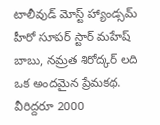టాలీవుడ్ మోస్ట్ హ్యాండ్సమ్ హీరో సూపర్ స్టార్ మహేష్ బాబు, నమ్రత శిరోద్కర్ లది ఒక అందమైన ప్రేమకథ. వీరిద్దరూ 2000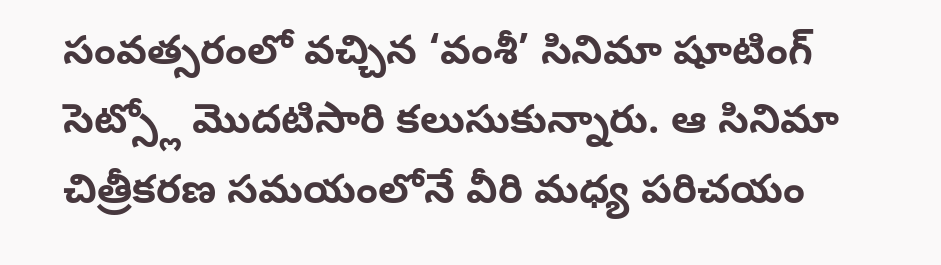సంవత్సరంలో వచ్చిన ‘వంశీ’ సినిమా షూటింగ్ సెట్స్లో మొదటిసారి కలుసుకున్నారు. ఆ సినిమా చిత్రీకరణ సమయంలోనే వీరి మధ్య పరిచయం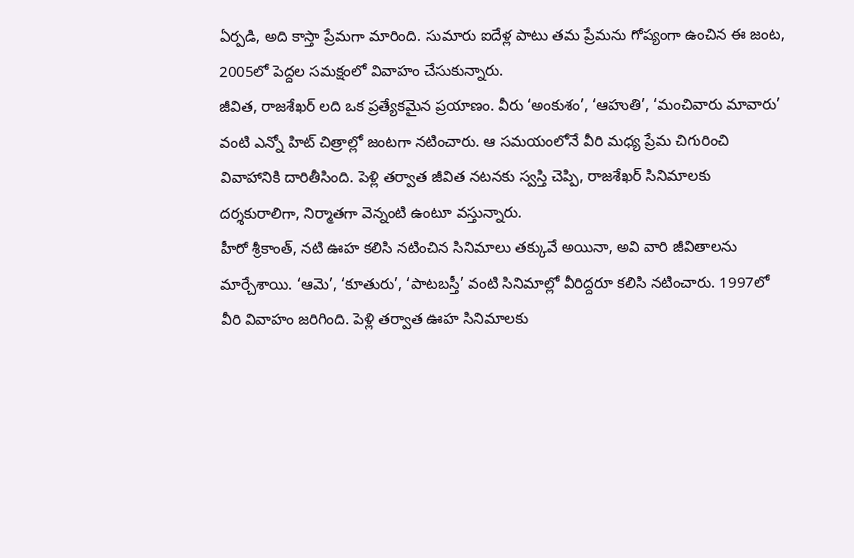ఏర్పడి, అది కాస్తా ప్రేమగా మారింది. సుమారు ఐదేళ్ల పాటు తమ ప్రేమను గోప్యంగా ఉంచిన ఈ జంట, 2005లో పెద్దల సమక్షంలో వివాహం చేసుకున్నారు.
జీవిత, రాజశేఖర్ లది ఒక ప్రత్యేకమైన ప్రయాణం. వీరు ‘అంకుశం’, ‘ఆహుతి’, ‘మంచివారు మావారు’ వంటి ఎన్నో హిట్ చిత్రాల్లో జంటగా నటించారు. ఆ సమయంలోనే వీరి మధ్య ప్రేమ చిగురించి వివాహానికి దారితీసింది. పెళ్లి తర్వాత జీవిత నటనకు స్వస్తి చెప్పి, రాజశేఖర్ సినిమాలకు దర్శకురాలిగా, నిర్మాతగా వెన్నంటి ఉంటూ వస్తున్నారు.
హీరో శ్రీకాంత్, నటి ఊహ కలిసి నటించిన సినిమాలు తక్కువే అయినా, అవి వారి జీవితాలను మార్చేశాయి. ‘ఆమె’, ‘కూతురు’, ‘పాటబస్తీ’ వంటి సినిమాల్లో వీరిద్దరూ కలిసి నటించారు. 1997లో వీరి వివాహం జరిగింది. పెళ్లి తర్వాత ఊహ సినిమాలకు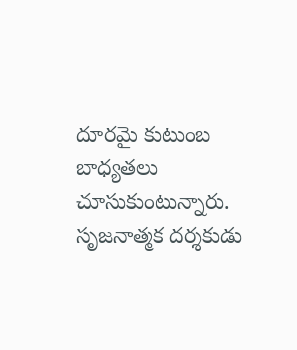దూరమై కుటుంబ బాధ్యతలు చూసుకుంటున్నారు.
సృజనాత్మక దర్శకుడు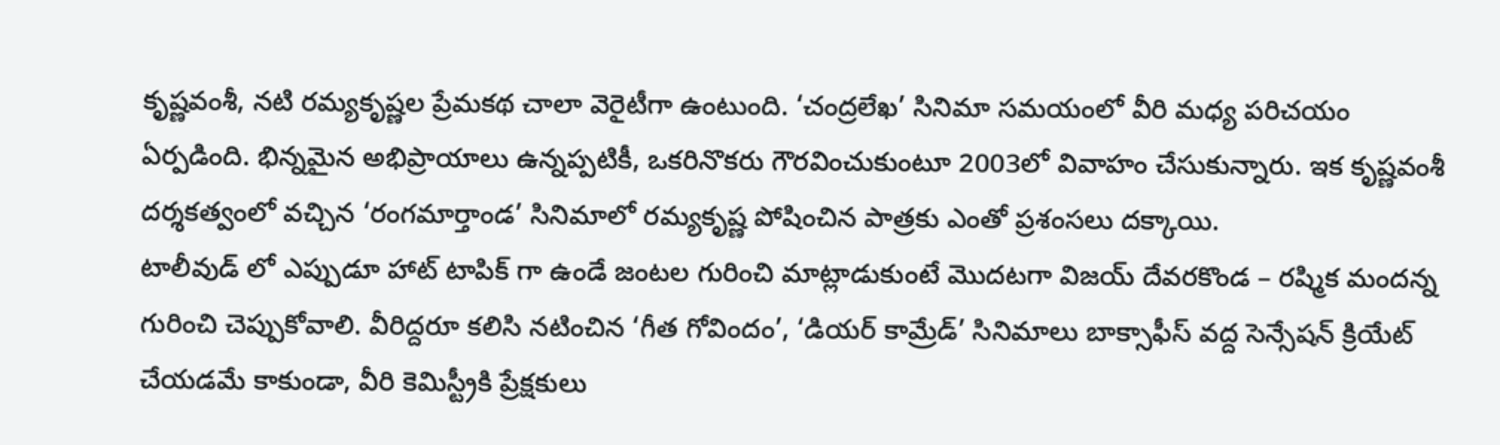కృష్ణవంశీ, నటి రమ్యకృష్ణల ప్రేమకథ చాలా వెరైటీగా ఉంటుంది. ‘చంద్రలేఖ’ సినిమా సమయంలో వీరి మధ్య పరిచయం ఏర్పడింది. భిన్నమైన అభిప్రాయాలు ఉన్నప్పటికీ, ఒకరినొకరు గౌరవించుకుంటూ 2003లో వివాహం చేసుకున్నారు. ఇక కృష్ణవంశీ దర్శకత్వంలో వచ్చిన ‘రంగమార్తాండ’ సినిమాలో రమ్యకృష్ణ పోషించిన పాత్రకు ఎంతో ప్రశంసలు దక్కాయి.
టాలీవుడ్ లో ఎప్పుడూ హాట్ టాపిక్ గా ఉండే జంటల గురించి మాట్లాడుకుంటే మొదటగా విజయ్ దేవరకొండ – రష్మిక మందన్న గురించి చెప్పుకోవాలి. వీరిద్దరూ కలిసి నటించిన ‘గీత గోవిందం’, ‘డియర్ కామ్రేడ్’ సినిమాలు బాక్సాఫీస్ వద్ద సెన్సేషన్ క్రియేట్ చేయడమే కాకుండా, వీరి కెమిస్ట్రీకి ప్రేక్షకులు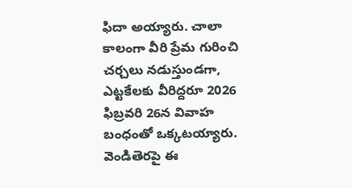ఫిదా అయ్యారు. చాలా కాలంగా వీరి ప్రేమ గురించి చర్చలు నడుస్తుండగా, ఎట్టకేలకు వీరిద్దరూ 2026 ఫిబ్రవరి 26న వివాహ బంధంతో ఒక్కటయ్యారు. వెండితెరపై ఈ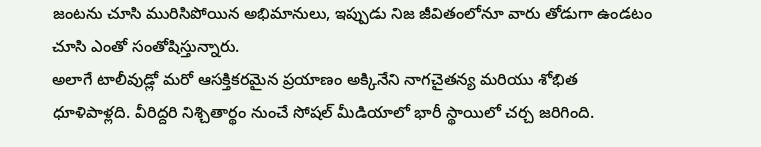జంటను చూసి మురిసిపోయిన అభిమానులు, ఇప్పుడు నిజ జీవితంలోనూ వారు తోడుగా ఉండటం చూసి ఎంతో సంతోషిస్తున్నారు.
అలాగే టాలీవుడ్లో మరో ఆసక్తికరమైన ప్రయాణం అక్కినేని నాగచైతన్య మరియు శోభిత ధూళిపాళ్లది. వీరిద్దరి నిశ్చితార్థం నుంచే సోషల్ మీడియాలో భారీ స్థాయిలో చర్చ జరిగింది.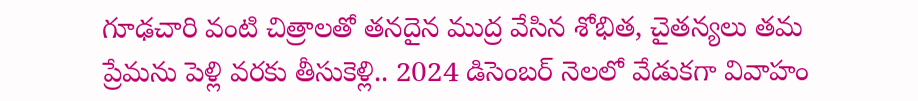గూఢచారి వంటి చిత్రాలతో తనదైన ముద్ర వేసిన శోభిత, చైతన్యలు తమ ప్రేమను పెళ్లి వరకు తీసుకెళ్లి.. 2024 డిసెంబర్ నెలలో వేడుకగా వివాహం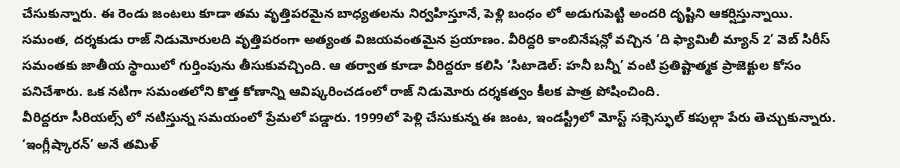చేసుకున్నారు. ఈ రెండు జంటలు కూడా తమ వృత్తిపరమైన బాధ్యతలను నిర్వహిస్తూనే, పెళ్లి బంధం లో అడుగుపెట్టి అందరి దృష్టిని ఆకర్షిస్తున్నాయి.
సమంత, దర్శకుడు రాజ్ నిడుమోరులది వృత్తిపరంగా అత్యంత విజయవంతమైన ప్రయాణం. వీరిద్దరి కాంబినేషన్లో వచ్చిన ‘ది ఫ్యామిలీ మ్యాన్ 2’ వెబ్ సిరీస్ సమంతకు జాతీయ స్థాయిలో గుర్తింపును తీసుకువచ్చింది. ఆ తర్వాత కూడా వీరిద్దరూ కలిసి ‘సిటాడెల్: హనీ బన్నీ’ వంటి ప్రతిష్టాత్మక ప్రాజెక్టుల కోసం పనిచేశారు. ఒక నటిగా సమంతలోని కొత్త కోణాన్ని ఆవిష్కరించడంలో రాజ్ నిడుమోరు దర్శకత్వం కీలక పాత్ర పోషించింది.
వీరిద్దరూ సీరియల్స్ లో నటిస్తున్న సమయంలో ప్రేమలో పడ్డారు. 1999లో పెళ్లి చేసుకున్న ఈ జంట, ఇండస్ట్రీలో మోస్ట్ సక్సెస్ఫుల్ కపుల్గా పేరు తెచ్చుకున్నారు.
‘ఇంగ్లీష్కారన్’ అనే తమిళ్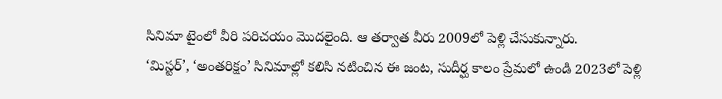సినిమా టైంలో వీరి పరిచయం మొదలైంది. ఆ తర్వాత వీరు 2009లో పెళ్లి చేసుకున్నారు.
‘మిస్టర్’, ‘అంతరిక్షం’ సినిమాల్లో కలిసి నటించిన ఈ జంట, సుదీర్ఘ కాలం ప్రేమలో ఉండి 2023లో పెళ్లి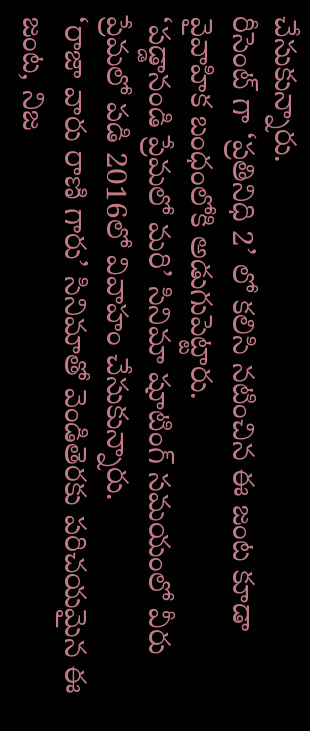చేసుకున్నారు.
రీసెంట్ గా ‘ప్రతినిధి 2’ లో కలిసి నటించిన ఈ జంట కూడా వైవాహిక బంధంలోకి అడుగుపెట్టారు.
‘పడ్డానండి ప్రేమలో మరి’ సినిమా షూటింగ్ సమయంలో వీరు ప్రేమలో పడి 2016లో వివాహం చేసుకున్నారు.
‘రాజా వారు రాణి గారు’ సినిమాతో వెండితెరకు పరిచయమైన ఈ జంట, నిజ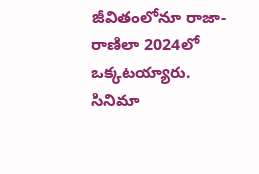జీవితంలోనూ రాజా-రాణిలా 2024లో ఒక్కటయ్యారు.
సినిమా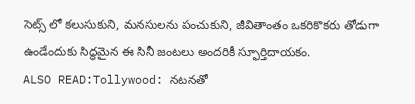సెట్స్ లో కలుసుకుని, మనసులను పంచుకుని, జీవితాంతం ఒకరికొకరు తోడుగా ఉండేందుకు సిద్ధమైన ఈ సినీ జంటలు అందరికీ స్ఫూర్తిదాయకం.
ALSO READ:Tollywood: నటనతో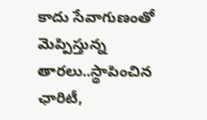కాదు సేవాగుణంతో మెప్పిస్తున్న తారలు..స్థాపించిన ఛారిటీ,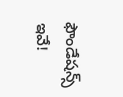ఫౌండేషన్స్ ఇవే!